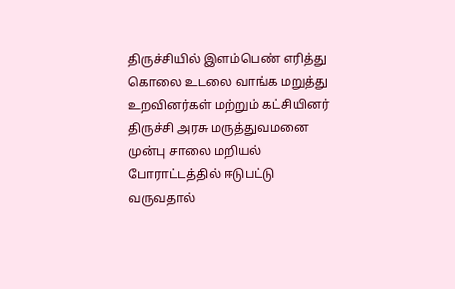திருச்சியில் இளம்பெண் எரித்து கொலை உடலை வாங்க மறுத்து உறவினர்கள் மற்றும் கட்சியினர் திருச்சி அரசு மருத்துவமனை முன்பு சாலை மறியல் போராட்டத்தில் ஈடுபட்டு வருவதால்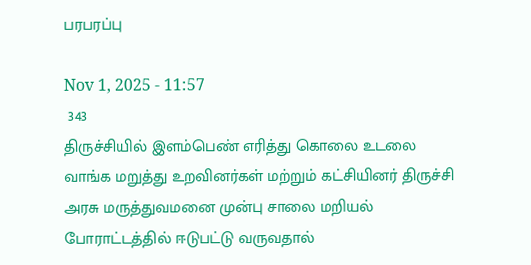பரபரப்பு

Nov 1, 2025 - 11:57
 343
திருச்சியில் இளம்பெண் எரித்து கொலை உடலை வாங்க மறுத்து உறவினர்கள் மற்றும் கட்சியினர் திருச்சி அரசு மருத்துவமனை முன்பு சாலை மறியல் போராட்டத்தில் ஈடுபட்டு வருவதால்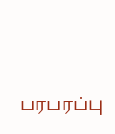பரபரப்பு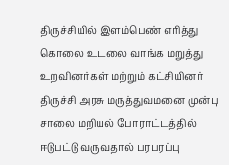திருச்சியில் இளம்பெண் எரித்து கொலை உடலை வாங்க மறுத்து உறவினர்கள் மற்றும் கட்சியினர் திருச்சி அரசு மருத்துவமனை முன்பு சாலை மறியல் போராட்டத்தில் ஈடுபட்டு வருவதால் பரபரப்பு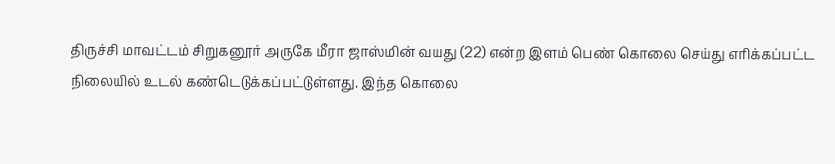திருச்சி மாவட்டம் சிறுகனூர் அருகே மீரா ஜாஸ்மின் வயது (22) என்ற இளம் பெண் கொலை செய்து எரிக்கப்பட்ட நிலையில் உடல் கண்டெடுக்கப்பட்டுள்ளது. இந்த கொலை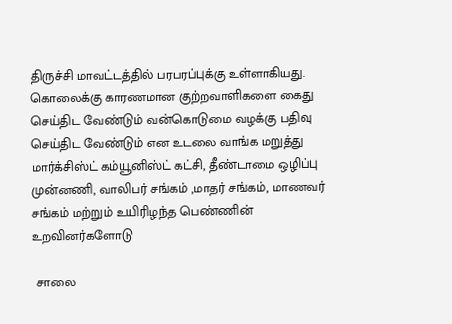திருச்சி மாவட்டத்தில் பரபரப்புக்கு உள்ளாகியது. கொலைக்கு காரணமான குற்றவாளிகளை கைது செய்திட வேண்டும் வன்கொடுமை வழக்கு பதிவு செய்திட வேண்டும் என உடலை வாங்க மறுத்து மார்க்சிஸ்ட் கம்யூனிஸ்ட் கட்சி, தீண்டாமை ஒழிப்பு முன்னணி, வாலிபர் சங்கம் ,மாதர் சங்கம், மாணவர் சங்கம் மற்றும் உயிரிழந்த பெண்ணின் உறவினர்களோடு

 சாலை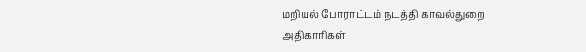மறியல் போராட்டம் நடத்தி காவல்துறை அதிகாரிகள்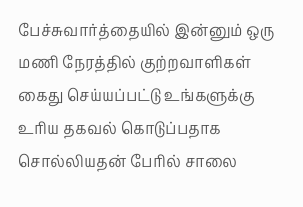பேச்சுவார்த்தையில் இன்னும் ஒரு மணி நேரத்தில் குற்றவாளிகள் கைது செய்யப்பட்டு உங்களுக்கு உரிய தகவல் கொடுப்பதாக சொல்லியதன் பேரில் சாலை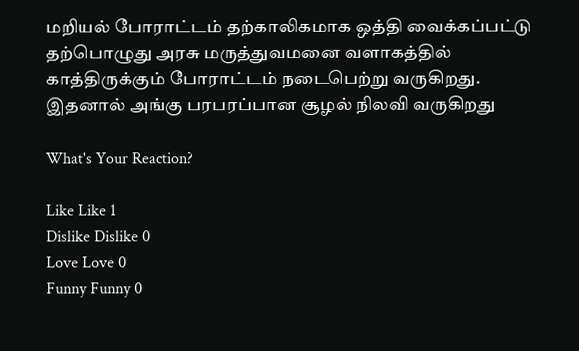மறியல் போராட்டம் தற்காலிகமாக ஒத்தி வைக்கப்பட்டு தற்பொழுது அரசு மருத்துவமனை வளாகத்தில் காத்திருக்கும் போராட்டம் நடைபெற்று வருகிறது. இதனால் அங்கு பரபரப்பான சூழல் நிலவி வருகிறது

What's Your Reaction?

Like Like 1
Dislike Dislike 0
Love Love 0
Funny Funny 0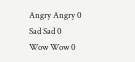Angry Angry 0
Sad Sad 0
Wow Wow 0